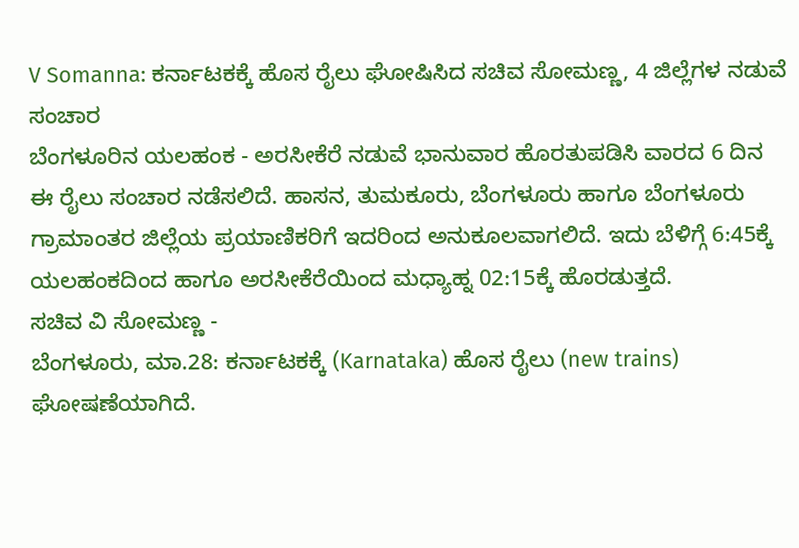V Somanna: ಕರ್ನಾಟಕಕ್ಕೆ ಹೊಸ ರೈಲು ಘೋಷಿಸಿದ ಸಚಿವ ಸೋಮಣ್ಣ, 4 ಜಿಲ್ಲೆಗಳ ನಡುವೆ ಸಂಚಾರ
ಬೆಂಗಳೂರಿನ ಯಲಹಂಕ - ಅರಸೀಕೆರೆ ನಡುವೆ ಭಾನುವಾರ ಹೊರತುಪಡಿಸಿ ವಾರದ 6 ದಿನ ಈ ರೈಲು ಸಂಚಾರ ನಡೆಸಲಿದೆ. ಹಾಸನ, ತುಮಕೂರು, ಬೆಂಗಳೂರು ಹಾಗೂ ಬೆಂಗಳೂರು ಗ್ರಾಮಾಂತರ ಜಿಲ್ಲೆಯ ಪ್ರಯಾಣಿಕರಿಗೆ ಇದರಿಂದ ಅನುಕೂಲವಾಗಲಿದೆ. ಇದು ಬೆಳಿಗ್ಗೆ 6:45ಕ್ಕೆ ಯಲಹಂಕದಿಂದ ಹಾಗೂ ಅರಸೀಕೆರೆಯಿಂದ ಮಧ್ಯಾಹ್ನ 02:15ಕ್ಕೆ ಹೊರಡುತ್ತದೆ.
ಸಚಿವ ವಿ ಸೋಮಣ್ಣ -
ಬೆಂಗಳೂರು, ಮಾ.28: ಕರ್ನಾಟಕಕ್ಕೆ (Karnataka) ಹೊಸ ರೈಲು (new trains) ಘೋಷಣೆಯಾಗಿದೆ.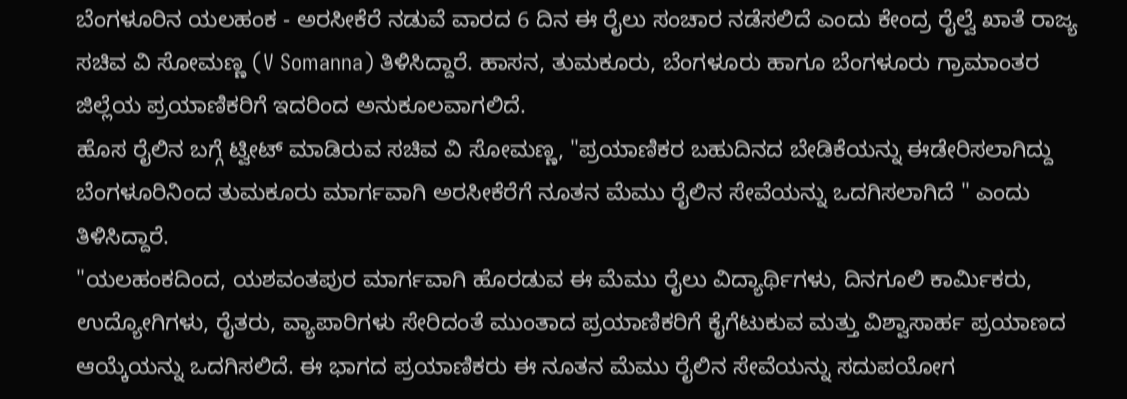ಬೆಂಗಳೂರಿನ ಯಲಹಂಕ - ಅರಸೀಕೆರೆ ನಡುವೆ ವಾರದ 6 ದಿನ ಈ ರೈಲು ಸಂಚಾರ ನಡೆಸಲಿದೆ ಎಂದು ಕೇಂದ್ರ ರೈಲ್ವೆ ಖಾತೆ ರಾಜ್ಯ ಸಚಿವ ವಿ ಸೋಮಣ್ಣ (V Somanna) ತಿಳಿಸಿದ್ದಾರೆ. ಹಾಸನ, ತುಮಕೂರು, ಬೆಂಗಳೂರು ಹಾಗೂ ಬೆಂಗಳೂರು ಗ್ರಾಮಾಂತರ ಜಿಲ್ಲೆಯ ಪ್ರಯಾಣಿಕರಿಗೆ ಇದರಿಂದ ಅನುಕೂಲವಾಗಲಿದೆ.
ಹೊಸ ರೈಲಿನ ಬಗ್ಗೆ ಟ್ವೀಟ್ ಮಾಡಿರುವ ಸಚಿವ ವಿ ಸೋಮಣ್ಣ, "ಪ್ರಯಾಣಿಕರ ಬಹುದಿನದ ಬೇಡಿಕೆಯನ್ನು ಈಡೇರಿಸಲಾಗಿದ್ದು ಬೆಂಗಳೂರಿನಿಂದ ತುಮಕೂರು ಮಾರ್ಗವಾಗಿ ಅರಸೀಕೆರೆಗೆ ನೂತನ ಮೆಮು ರೈಲಿನ ಸೇವೆಯನ್ನು ಒದಗಿಸಲಾಗಿದೆ " ಎಂದು ತಿಳಿಸಿದ್ದಾರೆ.
"ಯಲಹಂಕದಿಂದ, ಯಶವಂತಪುರ ಮಾರ್ಗವಾಗಿ ಹೊರಡುವ ಈ ಮೆಮು ರೈಲು ವಿದ್ಯಾರ್ಥಿಗಳು, ದಿನಗೂಲಿ ಕಾರ್ಮಿಕರು, ಉದ್ಯೋಗಿಗಳು, ರೈತರು, ವ್ಯಾಪಾರಿಗಳು ಸೇರಿದಂತೆ ಮುಂತಾದ ಪ್ರಯಾಣಿಕರಿಗೆ ಕೈಗೆಟುಕುವ ಮತ್ತು ವಿಶ್ವಾಸಾರ್ಹ ಪ್ರಯಾಣದ ಆಯ್ಕೆಯನ್ನು ಒದಗಿಸಲಿದೆ. ಈ ಭಾಗದ ಪ್ರಯಾಣಿಕರು ಈ ನೂತನ ಮೆಮು ರೈಲಿನ ಸೇವೆಯನ್ನು ಸದುಪಯೋಗ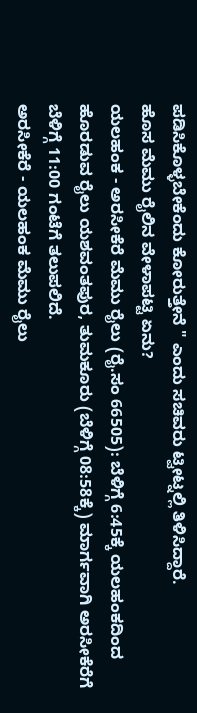ಪಡಿಸಿಕೊಳ್ಳಬೇಕೆಂದು ಕೋರುತ್ತೇನೆ " ಎಂದು ಸಚಿವರು ಟ್ವೀಟ್ನಲ್ಲಿ ತಿಳಿಸಿದ್ದಾರೆ.
ಹೊಸ ಮೆಮು ರೈಲಿನ ವೇಳಾಪಟ್ಟಿ ಏನು?
ಯಲಹಂಕ - ಅರಸೀಕೆರೆ ಮೆಮು ರೈಲು (ರೈ.ಸಂ 66505): ಬೆಳಿಗ್ಗೆ 6:45ಕ್ಕೆ ಯಲಹಂಕದಿಂದ ಹೊರಡುವ ರೈಲು ಯಶವಂತಪುರ, ತುಮಕೂರು (ಬೆಳಿಗ್ಗೆ 08:58ಕ್ಕೆ) ಮಾರ್ಗವಾಗಿ ಅರಸೀಕೆರೆಗೆ ಬೆಳಿಗ್ಗೆ 11:00 ಗಂಟೆಗೆ ತಲುಪಲಿದೆ.
ಅರಸೀಕೆರೆ - ಯಲಹಂಕ ಮೆಮು ರೈಲು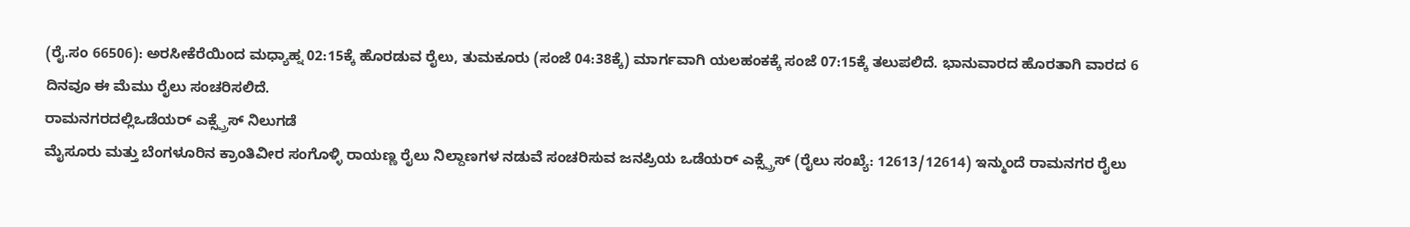(ರೈ.ಸಂ 66506): ಅರಸೀಕೆರೆಯಿಂದ ಮಧ್ಯಾಹ್ನ 02:15ಕ್ಕೆ ಹೊರಡುವ ರೈಲು, ತುಮಕೂರು (ಸಂಜೆ 04:38ಕ್ಕೆ) ಮಾರ್ಗವಾಗಿ ಯಲಹಂಕಕ್ಕೆ ಸಂಜೆ 07:15ಕ್ಕೆ ತಲುಪಲಿದೆ. ಭಾನುವಾರದ ಹೊರತಾಗಿ ವಾರದ 6 ದಿನವೂ ಈ ಮೆಮು ರೈಲು ಸಂಚರಿಸಲಿದೆ.
ರಾಮನಗರದಲ್ಲಿಒಡೆಯರ್ ಎಕ್ಸ್ಪ್ರೆಸ್ ನಿಲುಗಡೆ
ಮೈಸೂರು ಮತ್ತು ಬೆಂಗಳೂರಿನ ಕ್ರಾಂತಿವೀರ ಸಂಗೊಳ್ಳಿ ರಾಯಣ್ಣ ರೈಲು ನಿಲ್ದಾಣಗಳ ನಡುವೆ ಸಂಚರಿಸುವ ಜನಪ್ರಿಯ ಒಡೆಯರ್ ಎಕ್ಸ್ಪ್ರೆಸ್ (ರೈಲು ಸಂಖ್ಯೆ: 12613/12614) ಇನ್ಮುಂದೆ ರಾಮನಗರ ರೈಲು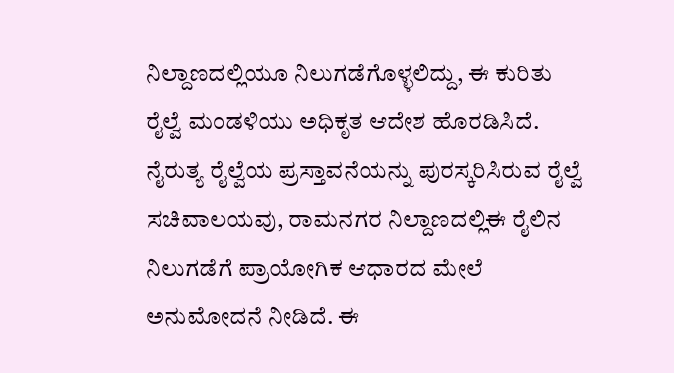ನಿಲ್ದಾಣದಲ್ಲಿಯೂ ನಿಲುಗಡೆಗೊಳ್ಳಲಿದ್ದು, ಈ ಕುರಿತು ರೈಲ್ವೆ ಮಂಡಳಿಯು ಅಧಿಕೃತ ಆದೇಶ ಹೊರಡಿಸಿದೆ.
ನೈರುತ್ಯ ರೈಲ್ವೆಯ ಪ್ರಸ್ತಾವನೆಯನ್ನು ಪುರಸ್ಕರಿಸಿರುವ ರೈಲ್ವೆ ಸಚಿವಾಲಯವು, ರಾಮನಗರ ನಿಲ್ದಾಣದಲ್ಲಿಈ ರೈಲಿನ ನಿಲುಗಡೆಗೆ ಪ್ರಾಯೋಗಿಕ ಆಧಾರದ ಮೇಲೆ ಅನುಮೋದನೆ ನೀಡಿದೆ. ಈ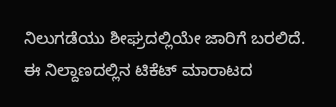ನಿಲುಗಡೆಯು ಶೀಘ್ರದಲ್ಲಿಯೇ ಜಾರಿಗೆ ಬರಲಿದೆ. ಈ ನಿಲ್ದಾಣದಲ್ಲಿನ ಟಿಕೆಟ್ ಮಾರಾಟದ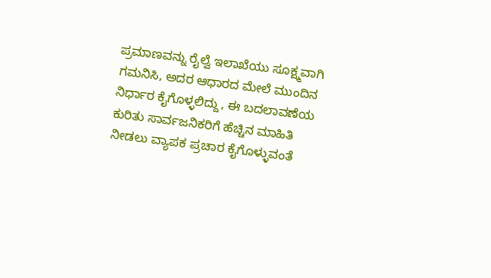ಪ್ರಮಾಣವನ್ನು ರೈಲ್ವೆ ಇಲಾಖೆಯು ಸೂಕ್ಷ್ಮವಾಗಿ ಗಮನಿಸಿ, ಅದರ ಆಧಾರದ ಮೇಲೆ ಮುಂದಿನ ನಿರ್ಧಾರ ಕೈಗೊಳ್ಳಲಿದ್ದು, ಈ ಬದಲಾವಣೆಯ ಕುರಿತು ಸಾರ್ವಜನಿಕರಿಗೆ ಹೆಚ್ಚಿನ ಮಾಹಿತಿ ನೀಡಲು ವ್ಯಾಪಕ ಪ್ರಚಾರ ಕೈಗೊಳ್ಳುವಂತೆ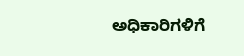ಅಧಿಕಾರಿಗಳಿಗೆ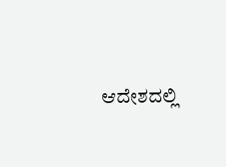ಆದೇಶದಲ್ಲಿ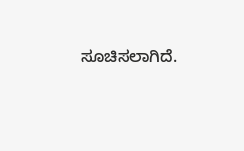ಸೂಚಿಸಲಾಗಿದೆ.